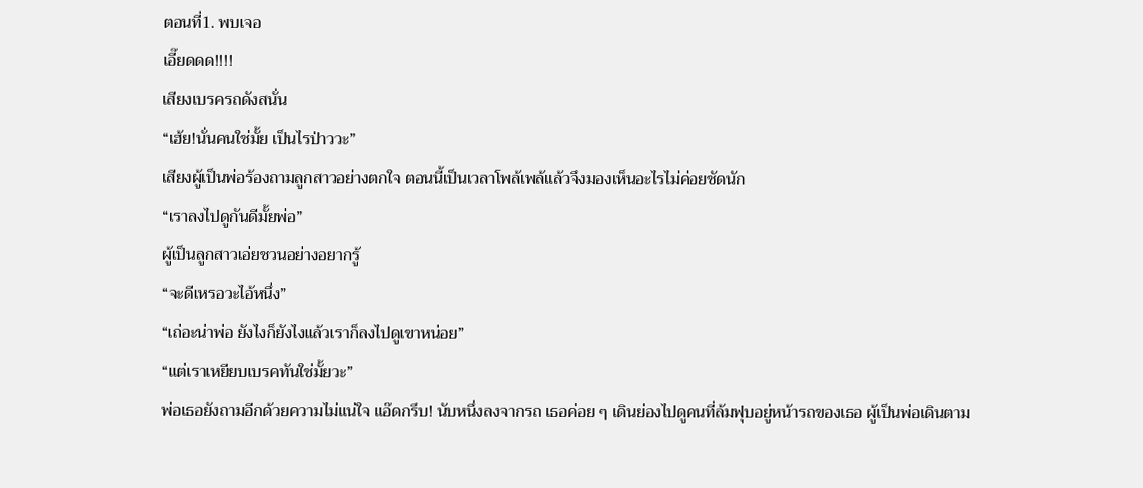ตอนที่1. พบเจอ
เอี๊ยดดด!!!!
เสียงเบรครถดังสนั่น
“เฮ้ย!นั่นคนใช่มั้ย เป็นไรป่าววะ”
เสียงผู้เป็นพ่อร้องถามลูกสาวอย่างตกใจ ตอนนี้เป็นเวลาโพล้เพล้แล้วจึงมองเห็นอะไรไม่ค่อยชัดนัก
“เราลงไปดูกันดีมั้ยพ่อ”
ผู้เป็นลูกสาวเอ่ยชวนอย่างอยากรู้
“จะดีเหรอวะไอ้หนึ่ง”
“เถ่อะน่าพ่อ ยังไงก็ยังไงแล้วเราก็ลงไปดูเขาหน่อย”
“แต่เราเหยียบเบรคทันใช่มั้ยวะ”
พ่อเธอยังถามอีกด้วยความไม่แน่ใจ แอ๊ดกรึบ! นับหนึ่งลงจากรถ เธอค่อย ๆ เดินย่องไปดูคนที่ล้มฟุบอยู่หน้ารถของเธอ ผู้เป็นพ่อเดินตาม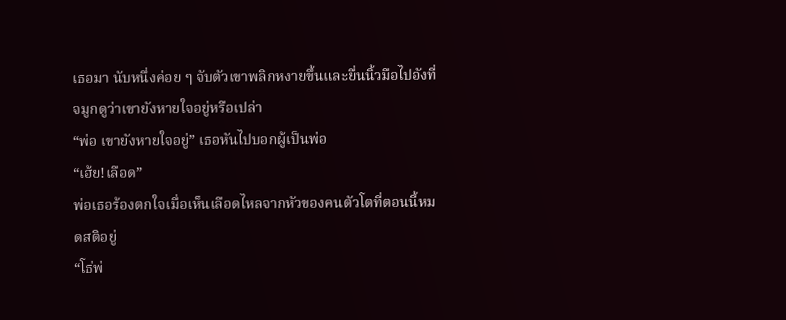เธอมา นับหนึ่งค่อย ๆ จับตัวเขาพลิกหงายขึ้นและยื่นนิ้วมือไปอังที่จมูกดูว่าเขายังหายใจอยู่หรือเปล่า
“พ่อ เขายังหายใจอยู่” เธอหันไปบอกผู้เป็นพ่อ
“เฮ้ย!เลือด”
พ่อเธอร้องตกใจเมื่อเห็นเลือดไหลจากหัวของคนตัวโตที่ตอนนี้หมดสติอยู่
“โธ่พ่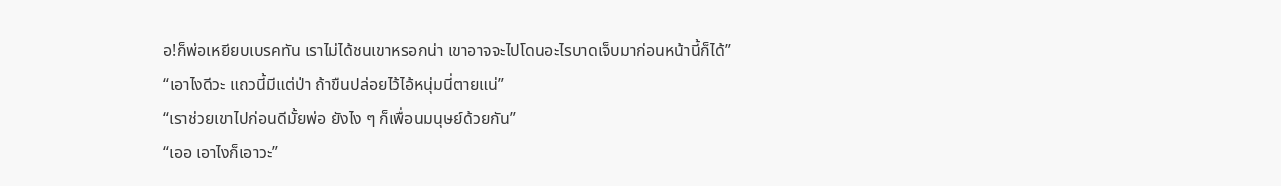อ!ก็พ่อเหยียบเบรคทัน เราไม่ได้ชนเขาหรอกน่า เขาอาจจะไปโดนอะไรบาดเจ็บมาก่อนหน้านี้ก็ได้”
“เอาไงดีวะ แถวนี้มีแต่ป่า ถ้าขืนปล่อยไว้ไอ้หนุ่มนี่ตายแน่”
“เราช่วยเขาไปก่อนดีมั้ยพ่อ ยังไง ๆ ก็เพื่อนมนุษย์ด้วยกัน”
“เออ เอาไงก็เอาวะ”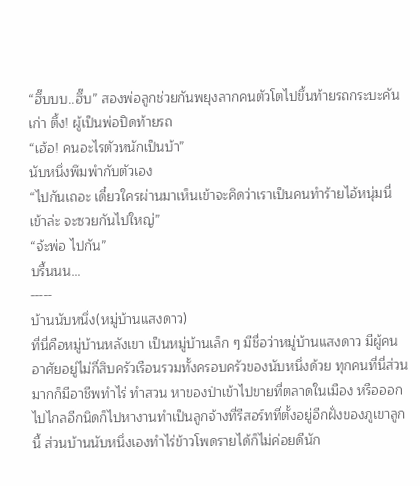“ฮึ๊บบบ..ฮึ๊บ” สองพ่อลูกช่วยกันพยุงลากคนตัวโตไปขึ้นท้ายรถกระบะคันเก่า ตึ้ง! ผู้เป็นพ่อปิดท้ายรถ
“เฮ้อ! คนอะไรตัวหนักเป็นบ้า”
นับหนึ่งพึมพำกับตัวเอง
“ไปกันเถอะ เดี๋ยวใครผ่านมาเห็นเข้าจะคิดว่าเราเป็นคนทำร้ายไอ้หนุ่มนี่เข้าล่ะ จะซวยกันไปใหญ่”
“จ้ะพ่อ ไปกัน”
บรื้นนน…
-----
บ้านนับหนึ่ง(หมู่บ้านแสงดาว)
ที่นี่คือหมู่บ้านหลังเขา เป็นหมู่บ้านเล็ก ๆ มีชื่อว่าหมู่บ้านแสงดาว มีผู้คนอาศัยอยู่ไม่กี่สิบครัวเรือนรวมทั้งครอบครัวของนับหนึ่งด้วย ทุกคนที่นี่ส่วนมากก็มีอาชีพทำไร่ ทำสวน หาของป่าเข้าไปขายที่ตลาดในเมือง หรือออกไปไกลอีกนิดก็ไปหางานทำเป็นลูกจ้างที่รีสอร์ทที่ตั้งอยู่อีกฝั่งของภูเขาลูกนี้ ส่วนบ้านนับหนึ่งเองทำไร่ข้าวโพดรายได้ก็ไม่ค่อยดีนัก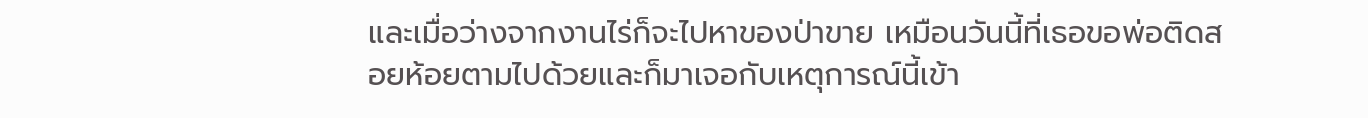และเมื่อว่างจากงานไร่ก็จะไปหาของป่าขาย เหมือนวันนี้ที่เธอขอพ่อติดสอยห้อยตามไปด้วยและก็มาเจอกับเหตุการณ์นี้เข้า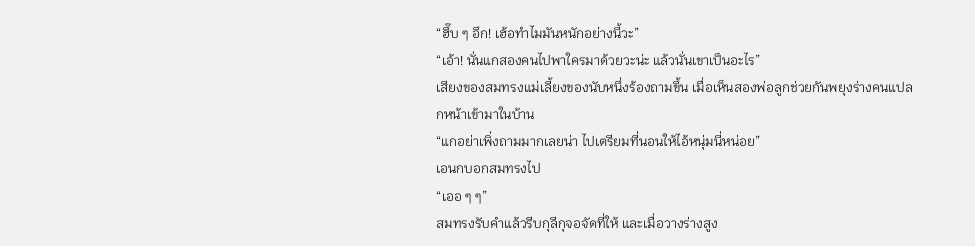“ฮึ๊บ ๆ อึก! เฮ้อทำไมมันหนักอย่างนี้วะ”
“เอ้า! นั่นแกสองคนไปพาใครมาด้วยวะน่ะ แล้วนั่นเขาเป็นอะไร”
เสียงของสมทรงแม่เลี้ยงของนับหนึ่งร้องถามขึ้น เมื่อเห็นสองพ่อลูกช่วยกันพยุงร่างคนแปลกหน้าเข้ามาในบ้าน
“แกอย่าเพิ่งถามมากเลยน่า ไปเตรียมที่นอนให้ไอ้หนุ่มนี่หน่อย”
เอนกบอกสมทรงไป
“เออ ๆ ๆ”
สมทรงรับคำแล้วรีบกุลีกุจอจัดที่ให้ และเมื่อวางร่างสูง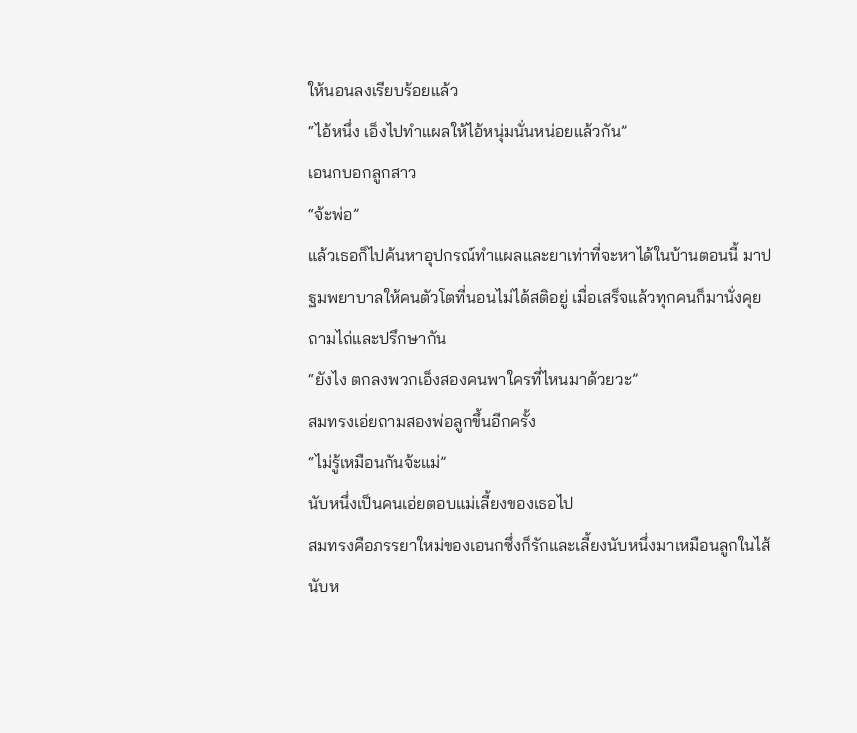ให้นอนลงเรียบร้อยแล้ว
“ไอ้หนึ่ง เอ็งไปทำแผลให้ไอ้หนุ่มนั่นหน่อยแล้วกัน”
เอนกบอกลูกสาว
“จ้ะพ่อ”
แล้วเธอก็ไปค้นหาอุปกรณ์ทำแผลและยาเท่าที่จะหาได้ในบ้านตอนนี้ มาปฐมพยาบาลให้คนตัวโตที่นอนไม่ได้สติอยู่ เมื่อเสร็จแล้วทุกคนก็มานั่งคุยถามไถ่และปรึกษากัน
“ยังไง ตกลงพวกเอ็งสองคนพาใครที่ไหนมาด้วยวะ”
สมทรงเอ่ยถามสองพ่อลูกขึ้นอีกครั้ง
“ไม่รู้เหมือนกันจ้ะแม่”
นับหนึ่งเป็นคนเอ่ยตอบแม่เลี้ยงของเธอไป
สมทรงคือภรรยาใหม่ของเอนกซึ่งก็รักและเลี้ยงนับหนึ่งมาเหมือนลูกในไส้ นับห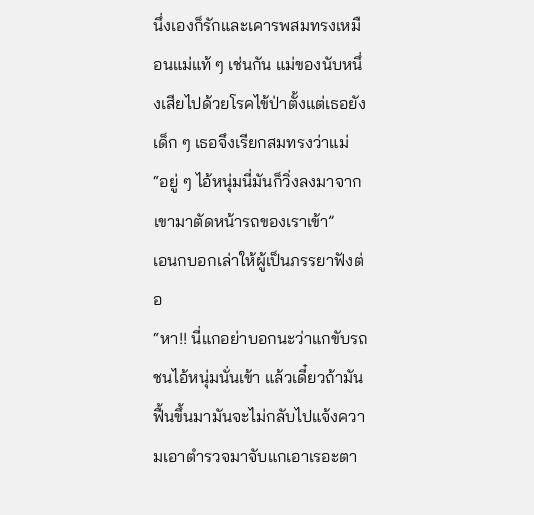นึ่งเองก็รักและเคารพสมทรงเหมือนแม่แท้ ๆ เช่นกัน แม่ของนับหนึ่งเสียไปด้วยโรคไข้ป่าตั้งแต่เธอยังเด็ก ๆ เธอจึงเรียกสมทรงว่าแม่
“อยู่ ๆ ไอ้หนุ่มนี่มันก็วิ่งลงมาจากเขามาตัดหน้ารถของเราเข้า”
เอนกบอกเล่าให้ผู้เป็นภรรยาฟังต่อ
“หา!! นี่แกอย่าบอกนะว่าแกขับรถชนไอ้หนุ่มนั่นเข้า แล้วเดี๋ยวถ้ามันฟื้นขึ้นมามันจะไม่กลับไปแจ้งความเอาตำรวจมาจับแกเอาเรอะตา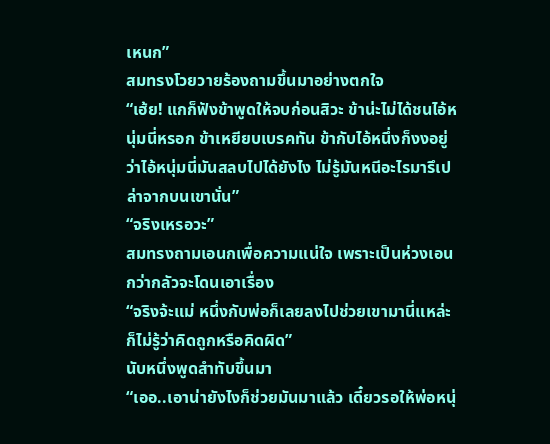เหนก”
สมทรงโวยวายร้องถามขึ้นมาอย่างตกใจ
“เฮ้ย! แกก็ฟังข้าพูดให้จบก่อนสิวะ ข้าน่ะไม่ได้ชนไอ้หนุ่มนี่หรอก ข้าเหยียบเบรคทัน ข้ากับไอ้หนึ่งก็งงอยู่ว่าไอ้หนุ่มนี่มันสลบไปได้ยังไง ไม่รู้มันหนีอะไรมารึเปล่าจากบนเขานั่น”
“จริงเหรอวะ”
สมทรงถามเอนกเพื่อความแน่ใจ เพราะเป็นห่วงเอนกว่ากลัวจะโดนเอาเรื่อง
“จริงจ้ะแม่ หนึ่งกับพ่อก็เลยลงไปช่วยเขามานี่แหล่ะ ก็ไม่รู้ว่าคิดถูกหรือคิดผิด”
นับหนึ่งพูดสำทับขึ้นมา
“เออ..เอาน่ายังไงก็ช่วยมันมาแล้ว เดี๋ยวรอให้พ่อหนุ่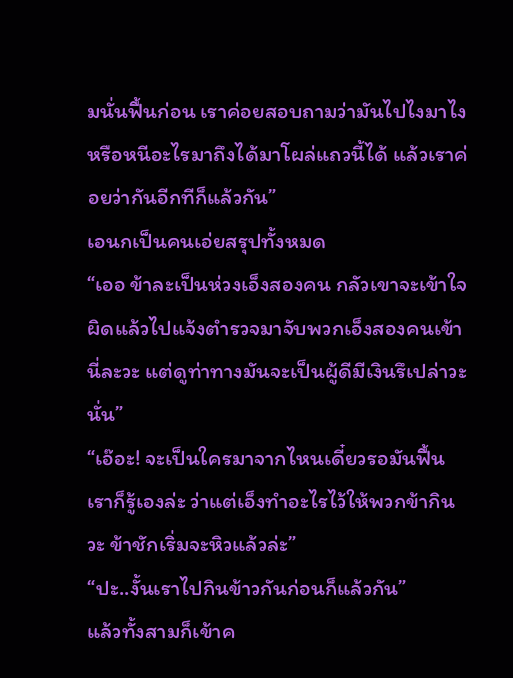มนั่นฟื้นก่อน เราค่อยสอบถามว่ามันไปไงมาไง หรือหนีอะไรมาถึงได้มาโผล่แถวนี้ได้ แล้วเราค่อยว่ากันอีกทีก็แล้วกัน”
เอนกเป็นคนเอ่ยสรุปทั้งหมด
“เออ ข้าละเป็นห่วงเอ็งสองคน กลัวเขาจะเข้าใจผิดแล้วไปแจ้งตำรวจมาจับพวกเอ็งสองคนเข้านี่ละวะ แต่ดูท่าทางมันจะเป็นผู้ดีมีเงินรึเปล่าวะนั่น”
“เอ๊อะ! จะเป็นใครมาจากไหนเดี๋ยวรอมันฟื้น เราก็รู้เองล่ะ ว่าแต่เอ็งทำอะไรไว้ให้พวกข้ากินวะ ข้าชักเริ่มจะหิวแล้วล่ะ”
“ปะ..งั้นเราไปกินข้าวกันก่อนก็แล้วกัน”
แล้วทั้งสามก็เข้าค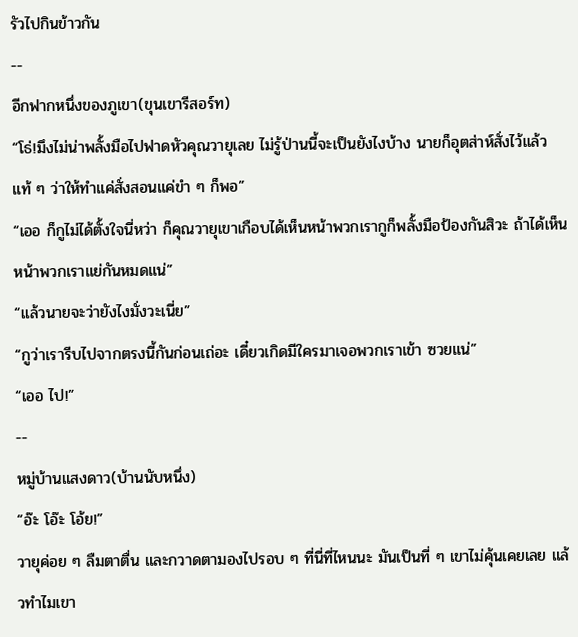รัวไปกินข้าวกัน
--
อีกฟากหนึ่งของภูเขา(ขุนเขารีสอร์ท)
“โธ่!มึงไม่น่าพลั้งมือไปฟาดหัวคุณวายุเลย ไม่รู้ป่านนี้จะเป็นยังไงบ้าง นายก็อุตส่าห์สั่งไว้แล้วแท้ ๆ ว่าให้ทำแค่สั่งสอนแค่ขำ ๆ ก็พอ”
“เออ ก็กูไม่ได้ตั้งใจนี่หว่า ก็คุณวายุเขาเกือบได้เห็นหน้าพวกเรากูก็พลั้งมือป้องกันสิวะ ถ้าได้เห็นหน้าพวกเราแย่กันหมดแน่”
“แล้วนายจะว่ายังไงมั่งวะเนี่ย”
“กูว่าเรารีบไปจากตรงนี้กันก่อนเถ่อะ เดี๋ยวเกิดมีใครมาเจอพวกเราเข้า ซวยแน่”
“เออ ไป!”
--
หมู่บ้านแสงดาว(บ้านนับหนึ่ง)
“อ๊ะ โอ๊ะ โอ้ย!”
วายุค่อย ๆ ลืมตาตื่น และกวาดตามองไปรอบ ๆ ที่นี่ที่ไหนนะ มันเป็นที่ ๆ เขาไม่คุ้นเคยเลย แล้วทำไมเขา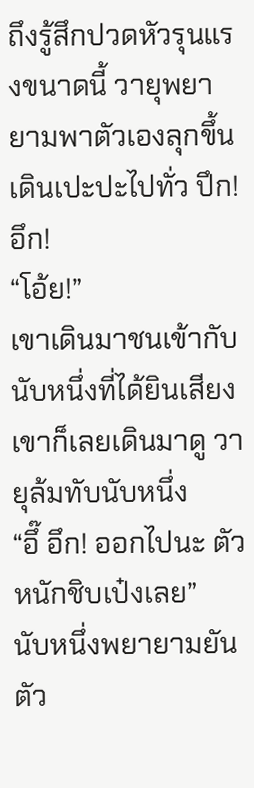ถึงรู้สึกปวดหัวรุนแรงขนาดนี้ วายุพยายามพาตัวเองลุกขึ้นเดินเปะปะไปทั่ว ปึก! อึก!
“โอ้ย!”
เขาเดินมาชนเข้ากับนับหนึ่งที่ได้ยินเสียงเขาก็เลยเดินมาดู วายุล้มทับนับหนึ่ง
“อึ๊ อึก! ออกไปนะ ตัวหนักชิบเป๋งเลย”
นับหนึ่งพยายามยันตัว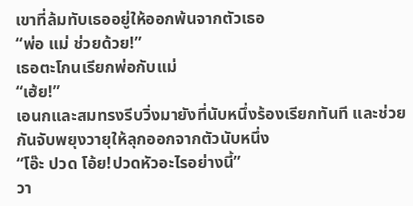เขาที่ล้มทับเธออยู่ให้ออกพ้นจากตัวเธอ
“พ่อ แม่ ช่วยด้วย!”
เธอตะโกนเรียกพ่อกับแม่
“เฮ้ย!”
เอนกและสมทรงรีบวิ่งมายังที่นับหนึ่งร้องเรียกทันที และช่วยกันจับพยุงวายุให้ลุกออกจากตัวนับหนึ่ง
“โอ๊ะ ปวด โอ้ย!ปวดหัวอะไรอย่างนี้”
วา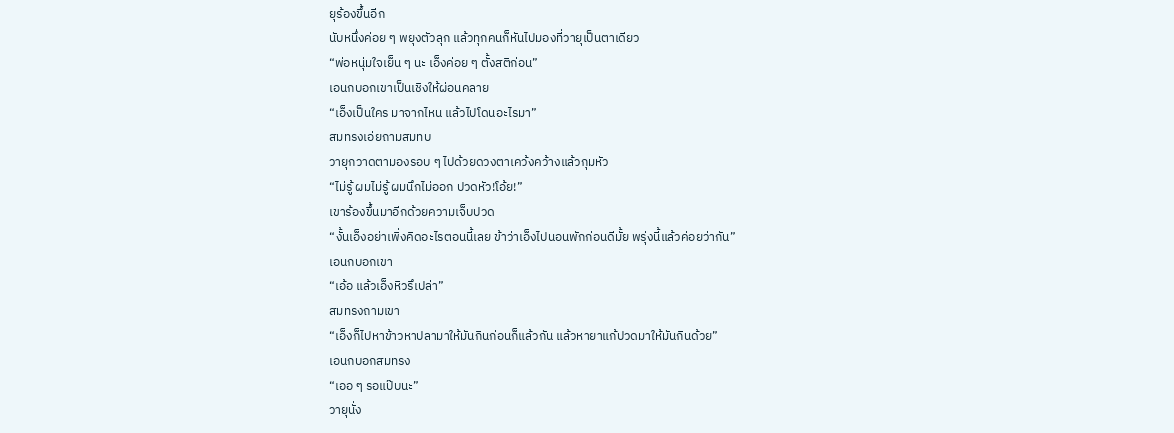ยุร้องขึ้นอีก
นับหนึ่งค่อย ๆ พยุงตัวลุก แล้วทุกคนก็หันไปมองที่วายุเป็นตาเดียว
“พ่อหนุ่มใจเย็น ๆ นะ เอ็งค่อย ๆ ตั้งสติก่อน”
เอนกบอกเขาเป็นเชิงให้ผ่อนคลาย
“เอ็งเป็นใคร มาจากไหน แล้วไปโดนอะไรมา”
สมทรงเอ่ยถามสมทบ
วายุกวาดตามองรอบ ๆ ไปด้วยดวงตาเคว้งคว้างแล้วกุมหัว
“ไม่รู้ ผมไม่รู้ ผมนึกไม่ออก ปวดหัว!โอ้ย!”
เขาร้องขึ้นมาอีกด้วยความเจ็บปวด
“งั้นเอ็งอย่าเพิ่งคิดอะไรตอนนี้เลย ข้าว่าเอ็งไปนอนพักก่อนดีมั้ย พรุ่งนี้แล้วค่อยว่ากัน”
เอนกบอกเขา
“เอ้อ แล้วเอ็งหิวรึเปล่า”
สมทรงถามเขา
“เอ็งก็ไปหาข้าวหาปลามาให้มันกินก่อนก็แล้วกัน แล้วหายาแก้ปวดมาให้มันกินด้วย”
เอนกบอกสมทรง
“เออ ๆ รอแป๊บนะ”
วายุนั่ง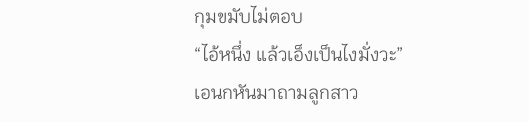กุมขมับไม่ตอบ
“ไอ้หนึ่ง แล้วเอ็งเป็นไงมั่งวะ”
เอนกหันมาถามลูกสาว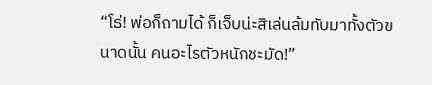“โธ่! พ่อก็ถามได้ ก็เจ็บน่ะสิเล่นล้มทับมาทั้งตัวขนาดนั้น คนอะไรตัวหนักชะมัด!”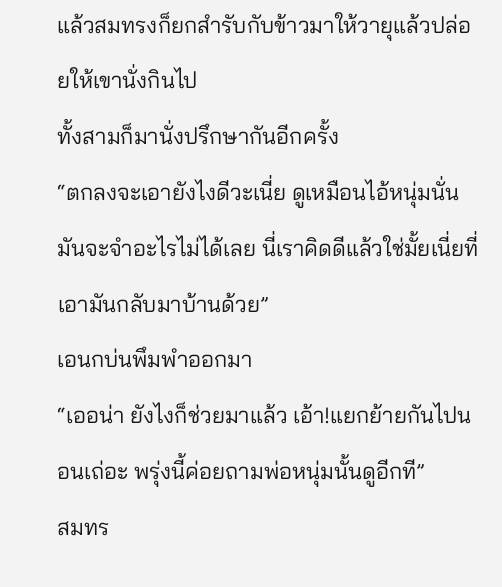แล้วสมทรงก็ยกสำรับกับข้าวมาให้วายุแล้วปล่อยให้เขานั่งกินไป
ทั้งสามก็มานั่งปรึกษากันอีกครั้ง
“ตกลงจะเอายังไงดีวะเนี่ย ดูเหมือนไอ้หนุ่มนั่นมันจะจำอะไรไม่ได้เลย นี่เราคิดดีแล้วใช่มั้ยเนี่ยที่เอามันกลับมาบ้านด้วย”
เอนกบ่นพึมพำออกมา
“เออน่า ยังไงก็ช่วยมาแล้ว เอ้า!แยกย้ายกันไปนอนเถ่อะ พรุ่งนี้ค่อยถามพ่อหนุ่มนั้นดูอีกที”
สมทร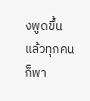งพูดขึ้น
แล้วทุกคนก็พา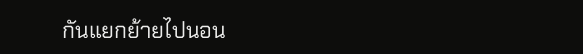กันแยกย้ายไปนอน